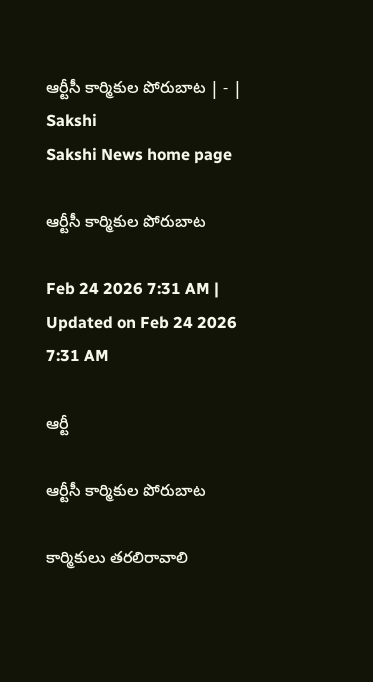ఆర్టీసీ కార్మికుల పోరుబాట | - | Sakshi
Sakshi News home page

ఆర్టీసీ కార్మికుల పోరుబాట

Feb 24 2026 7:31 AM | Updated on Feb 24 2026 7:31 AM

ఆర్టీ

ఆర్టీసీ కార్మికుల పోరుబాట

కార్మికులు తరలిరావాలి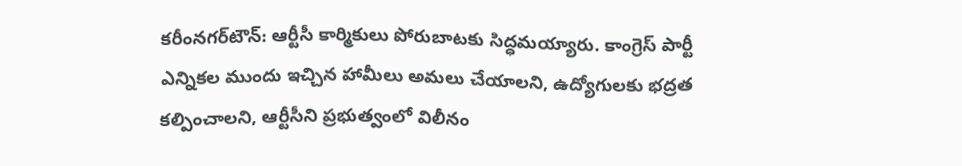కరీంనగర్‌టౌన్‌: ఆర్టీసీ కార్మికులు పోరుబాటకు సిద్ధమయ్యారు. కాంగ్రెస్‌ పార్టీ ఎన్నికల ముందు ఇచ్చిన హామీలు అమలు చేయాలని, ఉద్యోగులకు భద్రత కల్పించాలని, ఆర్టీసీని ప్రభుత్వంలో విలీనం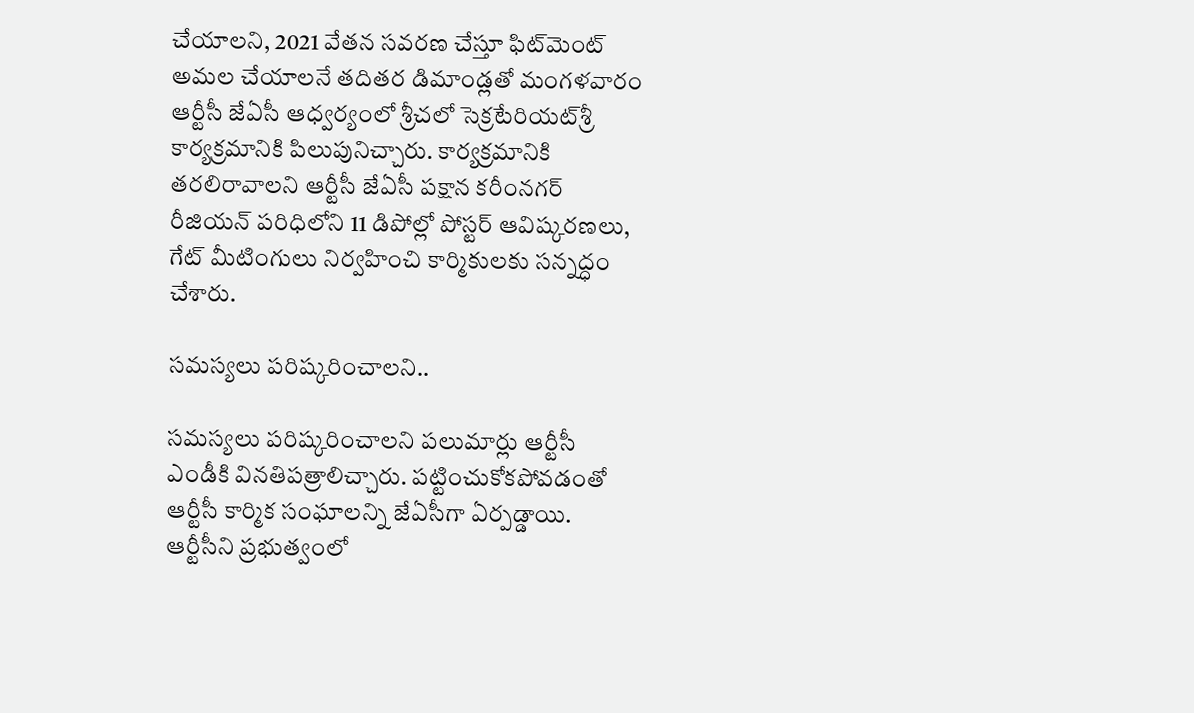చేయాలని, 2021 వేతన సవరణ చేస్తూ ఫిట్‌మెంట్‌ అమల చేయాలనే తదితర డిమాండ్లతో మంగళవారం ఆర్టీసీ జేఏసీ ఆధ్వర్యంలో శ్రీచలో సెక్రటేరియట్‌శ్రీ కార్యక్రమానికి పిలుపునిచ్చారు. కార్యక్రమానికి తరలిరావాలని ఆర్టీసీ జేఏసీ పక్షాన కరీంనగర్‌ రీజియన్‌ పరిధిలోని 11 డిపోల్లో పోస్టర్‌ ఆవిష్కరణలు, గేట్‌ మీటింగులు నిర్వహించి కార్మికులకు సన్నద్ధం చేశారు.

సమస్యలు పరిష్కరించాలని..

సమస్యలు పరిష్కరించాలని పలుమార్లు ఆర్టీసీ ఎండీకి వినతిపత్రాలిచ్చారు. పట్టించుకోకపోవడంతో ఆర్టీసీ కార్మిక సంఘాలన్ని జేఏసీగా ఏర్పడ్డాయి. ఆర్టీసీని ప్రభుత్వంలో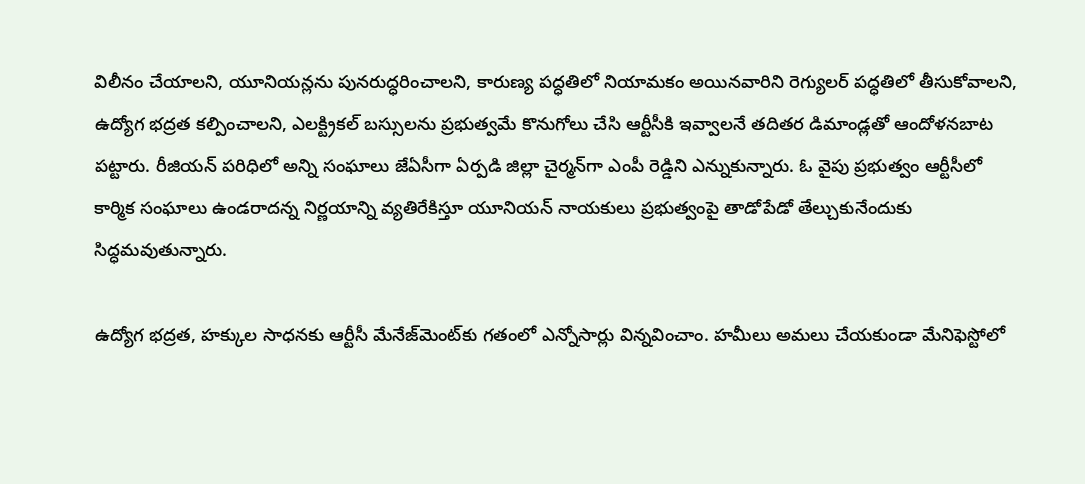విలీనం చేయాలని, యూనియన్లను పునరుద్ధరించాలని, కారుణ్య పద్ధతిలో నియామకం అయినవారిని రెగ్యులర్‌ పద్ధతిలో తీసుకోవాలని, ఉద్యోగ భద్రత కల్పించాలని, ఎలక్ట్రికల్‌ బస్సులను ప్రభుత్వమే కొనుగోలు చేసి ఆర్టీసీకి ఇవ్వాలనే తదితర డిమాండ్లతో ఆందోళనబాట పట్టారు. రీజియన్‌ పరిధిలో అన్ని సంఘాలు జేఏసీగా ఏర్పడి జిల్లా చైర్మన్‌గా ఎంపీ రెడ్డిని ఎన్నుకున్నారు. ఓ వైపు ప్రభుత్వం ఆర్టీసీలో కార్మిక సంఘాలు ఉండరాదన్న నిర్ణయాన్ని వ్యతిరేకిస్తూ యూనియన్‌ నాయకులు ప్రభుత్వంపై తాడోపేడో తేల్చుకునేందుకు సిద్ధమవుతున్నారు.

ఉద్యోగ భద్రత, హక్కుల సాధనకు ఆర్టీసీ మేనేజ్‌మెంట్‌కు గతంలో ఎన్నోసార్లు విన్నవించాం. హమీలు అమలు చేయకుండా మేనిఫెస్టోలో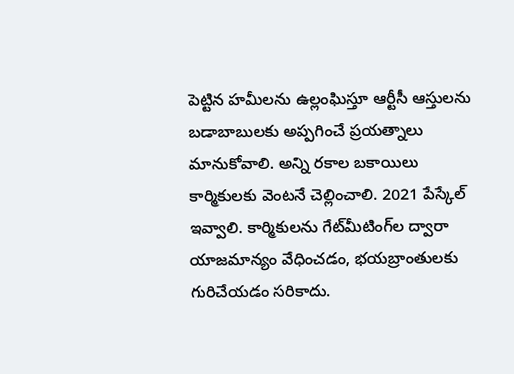పెట్టిన హమీలను ఉల్లంఘిస్తూ ఆర్టీసీ ఆస్తులను బడాబాబులకు అప్పగించే ప్రయత్నాలు మానుకోవాలి. అన్ని రకాల బకాయిలు కార్మికులకు వెంటనే చెల్లించాలి. 2021 పేస్కేల్‌ ఇవ్వాలి. కార్మికులను గేట్‌మీటింగ్‌ల ద్వారా యాజమాన్యం వేధించడం, భయబ్రాంతులకు గురిచేయడం సరికాదు.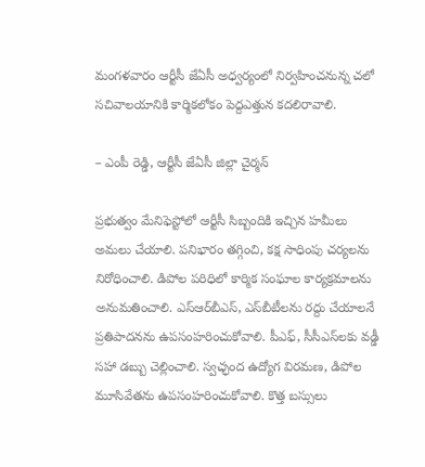మంగళవారం ఆర్టీసీ జేఏసీ అధ్వర్యంలో నిర్వహించనున్న చలో సచివాలయానికి కార్మికలోకం పెద్దఎత్తున కదలిరావాలి.

– ఎంపీ రెడ్డి, ఆర్టీసీ జేఏసీ జిల్లా చైర్మన్‌

ప్రభుత్వం మేనిఫెస్టోలో ఆర్టీసీ సిబ్బందికి ఇచ్చిన హమీలు అమలు చేయాలి. పనిభారం తగ్గించి, కక్ష సాధింపు చర్యలను నిరోధించాలి. డిపోల పరిధిలో కార్మిక సంఘాల కార్యక్రమాలను అనుమతించాలి. ఎస్‌ఆర్‌బీఎస్‌, ఎస్‌బీటీలను రద్దు చేయాలనే ప్రతిపాదనను ఉపసంహరించుకోవాలి. పీఎఫ్‌, సీసీఎస్‌లకు వడ్డీ సహా డబ్బు చెల్లించాలి. స్వచ్ఛంద ఉద్యోగ విరమణ, డిపోల మూసివేతను ఉపసంహరించుకోవాలి. కొత్త బస్సులు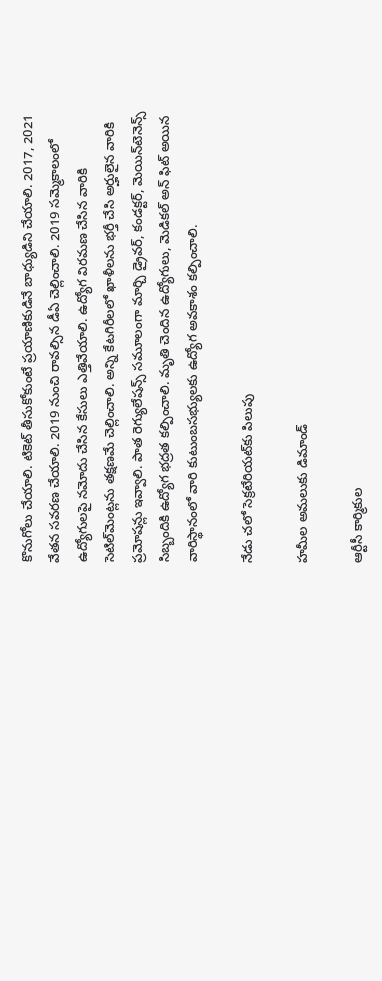కొనుగోలు చేయాలి. టికెట్‌ తీసుకోకుంటే ప్రయాణికుడినే బాధ్యుడిని చేయాలి. 2017, 2021 వేతన సవరణ చేయాలి. 2019 నుంచి రావల్సిన డీఏ చెల్లించాలి. 2019 సమ్మెకాలంలో ఉద్యోగులపై నమోదు చేసిన కేసులు ఎత్తివేయాలి. ఉద్యోగ విరమణ చేసిన వారికి సెటిల్‌మెంట్లను తక్షణమే చెల్లించాలి. అన్ని కేటగిరీలలో ఖాళీలను భర్తీ చేసి అర్హులైన వారికి ప్రమోషన్లు ఇవ్వాలి. పాత రెగ్యులేషన్స్‌ సమూలంగా మార్చి డ్రైవర్‌, కండక్టర్‌, మెయిన్‌టెనెన్స్‌ సిబ్బందికి ఉద్యోగ భద్రత కల్పించాలి. మృతి చెందిన ఉద్యోగులు, మెడికల్‌ అన్‌ ఫిట్‌ అయిన వారిస్థానంలో వారి కుటుంబసభ్యులకు ఉద్యోగ అవకాశం కల్పించాలి.

నేడు చలో సెక్రటేరియట్‌కు పిలుపు

హమీల అమలుకు డిమాండ్‌

ఆర్టీసీ కార్మికుల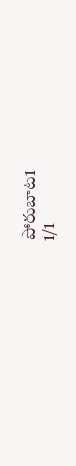పోరుబాట1
1/1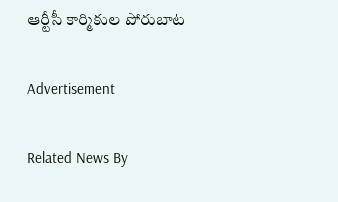ఆర్టీసీ కార్మికుల పోరుబాట

Advertisement

Related News By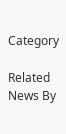Category

Related News By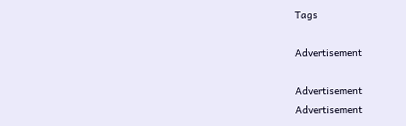Tags

Advertisement

Advertisement
Advertisement